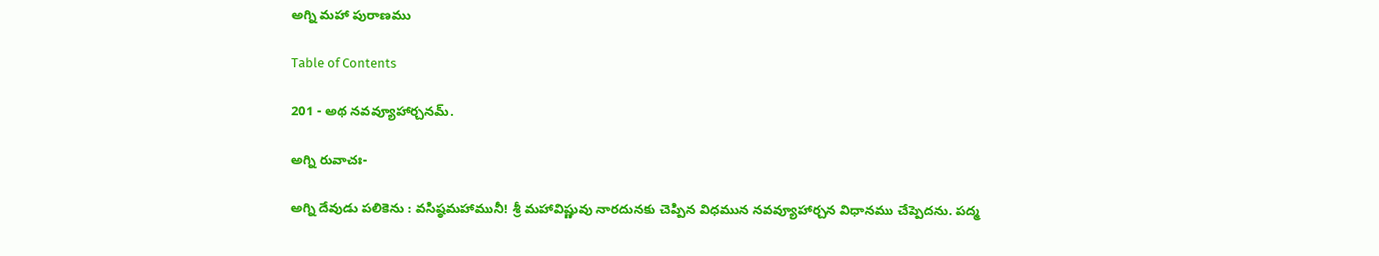అగ్ని మహా పురాణము

Table of Contents

201 - అథ నవవ్యూహార్చనమ్.

అగ్ని రువాచః-

అగ్ని దేవుడు పలికెను : వసిష్ఠమహామునీ! శ్రీ మహావిష్ణువు నారదునకు చెప్పిన విధమున నవవ్యూహార్చన విధానము చేప్పెదను. పద్మ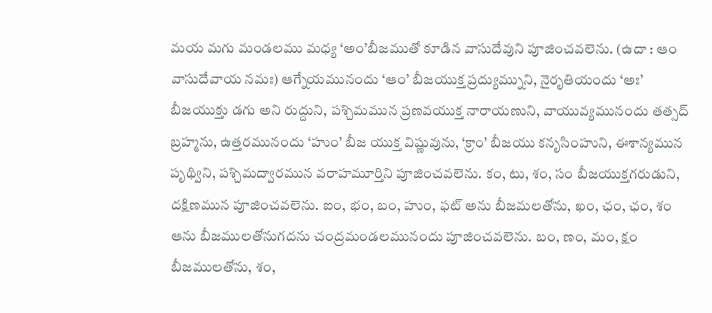మయ మగు మండలము మధ్య ‘అం’బీజముతో కూడిన వాసుదేవుని పూజించవలెను. (ఉదా : ఆం వాసుదేవాయ నమః) ఆగ్నేయమునందు ‘ఆం’ బీజయుక్త ప్రద్యుమ్నుని, నైరృతియందు ‘అః’ బీజయుక్తు డగు అని రుద్దుని, పశ్చిమమున ప్రణవయుక్త నారాయణుని, వాయువ్యమునందు తత్సద్ బ్రహ్మను, ఉత్తరమునందు ‘హుం’ బీజ యుక్త విష్ణువును, ‘క్రాం’ బీజయు కనృసింహుని, ఈశాన్యమున పృథ్విని, పశ్చిమద్వారమున వరాహమూర్తిని పూజించవలెను. కం, టు, శం, సం బీజయుక్తగరుడుని, దక్షిణమున పూజించవలెను. ఐం, భం, బం, హుం, ఫట్ అను బీజమలతోను, ఖం, ఛం, ఛం, శం ఆను బీజములతోనుగదను చంద్రమండలమునందు పూజించవలెను. బం, ణం, మం, క్షం బీజములతోను, శం,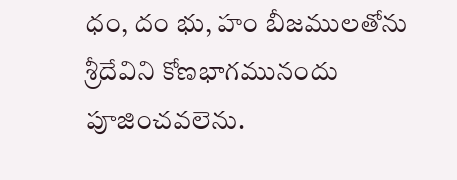ధం, దం భు, హం బీజములతోను శ్రీదేవిని కోణభాగమునందు పూజించవలెను.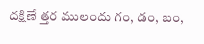దక్షిణే త్తర ములందు గం, డం, బం,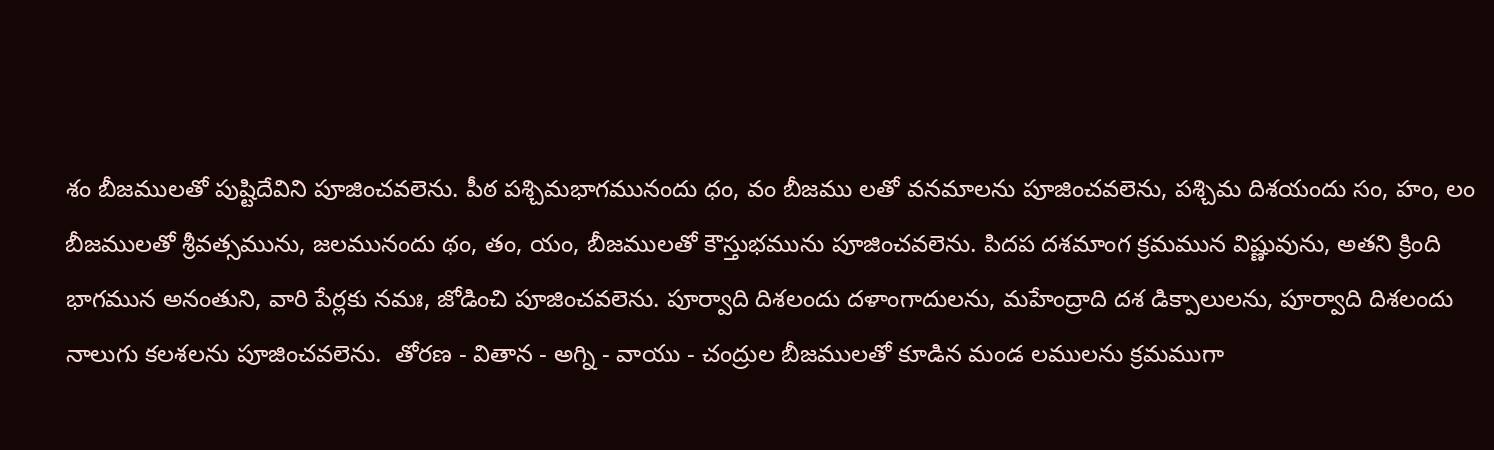శం బీజములతో పుష్టిదేవిని పూజించవలెను. పీఠ పశ్చిమభాగమునందు ధం, వం బీజము లతో వనమాలను పూజించవలెను, పశ్చిమ దిశయందు సం, హం, లం బీజములతో శ్రీవత్సమును, జలమునందు థం, తం, యం, బీజములతో కౌస్తుభమును పూజించవలెను. పిదప దశమాంగ క్రమమున విష్ణువును, అతని క్రింది భాగమున అనంతుని, వారి పేర్లకు నమః, జోడించి పూజించవలెను. పూర్వాది దిశలందు దళాంగాదులను, మహేంద్రాది దశ డిక్పాలులను, పూర్వాది దిశలందు నాలుగు కలశలను పూజించవలెను.  తోరణ - వితాన - అగ్ని - వాయు - చంద్రుల బీజములతో కూడిన మండ లములను క్రమముగా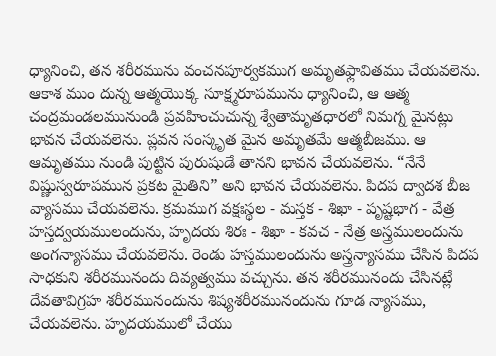ధ్యానించి, తన శరీరమును వంచనపూర్వకముగ అమృతఫ్లావితము చేయవలెను. ఆకాశ ముం దున్న ఆత్మయొక్క సూక్ష్మరూపమును ధ్యానించి, ఆ ఆత్మ చంద్రమండలమునుండి ప్రవహించుచున్న శ్వేతామృతధారలో నిమగ్న మైనట్లు భావన చేయవలెను. ప్లవన సంస్కృత మైన అమృతమే ఆత్మబీజము. ఆ ఆమృతము నుండి పుట్టిన పురుషుడే తానని భావన చేయవలెను. “నేనే విష్ణుస్వరూపమున ప్రకట మైతిని” అని భావన చేయవలెను. పిదప ద్వాదశ బీజ వ్యాసము చేయవలెను. క్రమముగ వక్షఃస్థల - మస్తక - శిఖా - పృష్టభాగ - వేత్ర హస్తద్వయములందును, హృదయ శిరః - శిఖా - కవచ - నేత్ర అస్త్రములందును అంగన్యాసము చేయవలెను. రెండు హస్తములందును అస్త్రన్యాసము చేసిన పిదప సాధకుని శరీరమునందు దివ్యత్వము వచ్చును. తన శరీరమునందు చేసినట్లే దేవతావిగ్రహ శరీరమునందును శిష్యశరీరమునందును గూడ న్యాసము, చేయవలెను. హృదయములో చేయు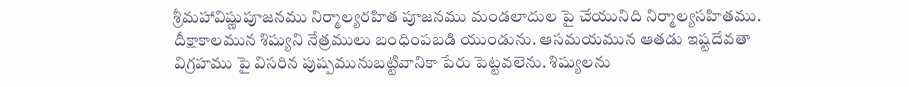శ్రీమహావిష్ణుపూజనము నిర్మాల్యరహిత పూజనము మండలాదుల పై చేయునిది నిర్మాల్యసహితము. దీక్షాకాలమున శిష్యుని నేత్రములు బంధింపబడి యుండును. ఆసమయమున ఆతడు ఇష్టదేవతా విగ్రహము పై విసరిన పుష్పమునుబట్టివానికా పేరు పెట్టవలెను. శిష్యులను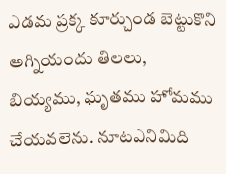ఎడమ ప్రక్క కూర్చుండ బెట్టుకొని అగ్నియందు తిలలు, బియ్యము, ఘృతము హోమము చేయవలెను. నూటఎనిమిది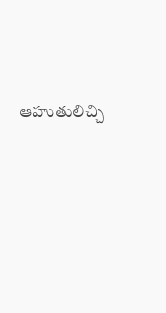ఆహుతులిచ్చి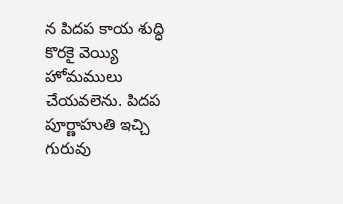న పిదప కాయ శుద్ధి కొరకై వెయ్యి హోమములు చేయవలెను. పిదప పూర్ణాహుతి ఇచ్చి గురువు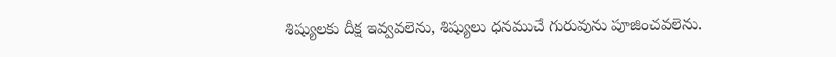శిష్యులకు దీక్ష ఇవ్వవలెను, శిష్యులు ధనముచే గురువును పూజించవలెను.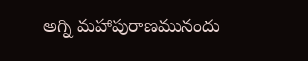అగ్ని మహాపురాణమునందు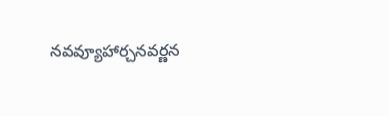నవవ్యూహార్చనవర్ణన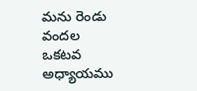మను రెండు వందల ఒకటవ అధ్యాయము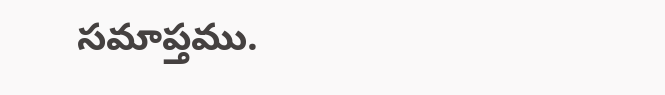సమాప్తము.